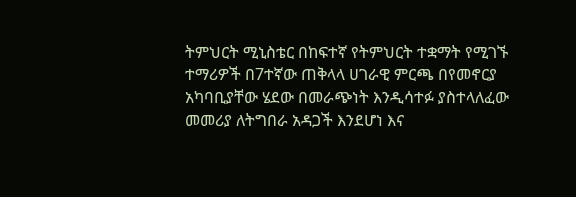ትምህርት ሚኒስቴር በከፍተኛ የትምህርት ተቋማት የሚገኙ ተማሪዎች በ7ተኛው ጠቅላላ ሀገራዊ ምርጫ በየመኖርያ አካባቢያቸው ሄደው በመራጭነት እንዲሳተፉ ያስተላለፈው መመሪያ ለትግበራ አዳጋች እንደሆነ እና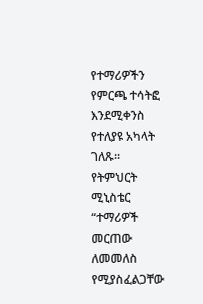የተማሪዎችን የምርጫ ተሳትፎ እንደሚቀንስ የተለያዩ አካላት ገለጹ።
የትምህርት ሚኒስቴር “ተማሪዎች መርጠው ለመመለስ የሚያስፈልጋቸው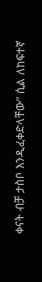ቀናት ብቻ ታስቦ እንዲፈቀድላቸው” ሲል ለከፍተኛ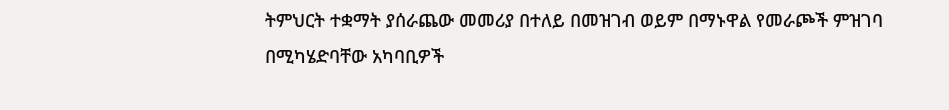ትምህርት ተቋማት ያሰራጨው መመሪያ በተለይ በመዝገብ ወይም በማኑዋል የመራጮች ምዝገባ በሚካሄድባቸው አካባቢዎች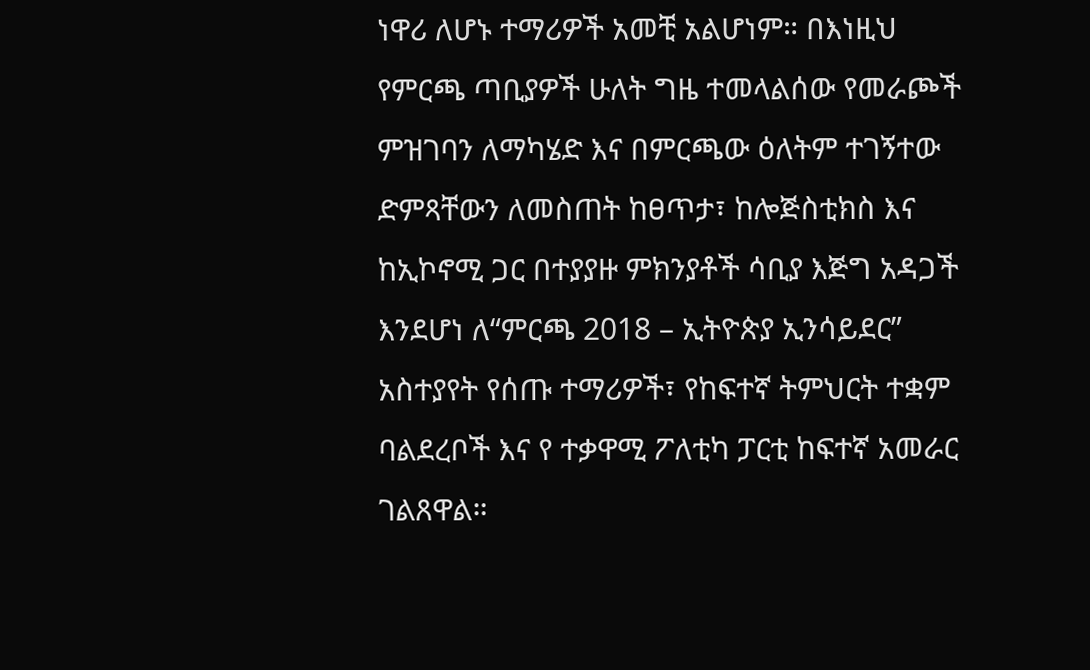ነዋሪ ለሆኑ ተማሪዎች አመቺ አልሆነም። በእነዚህ የምርጫ ጣቢያዎች ሁለት ግዜ ተመላልሰው የመራጮች ምዝገባን ለማካሄድ እና በምርጫው ዕለትም ተገኝተው ድምጻቸውን ለመስጠት ከፀጥታ፣ ከሎጅስቲክስ እና ከኢኮኖሚ ጋር በተያያዙ ምክንያቶች ሳቢያ እጅግ አዳጋች እንደሆነ ለ“ምርጫ 2018 – ኢትዮጵያ ኢንሳይደር” አስተያየት የሰጡ ተማሪዎች፣ የከፍተኛ ትምህርት ተቋም ባልደረቦች እና የ ተቃዋሚ ፖለቲካ ፓርቲ ከፍተኛ አመራር ገልጸዋል።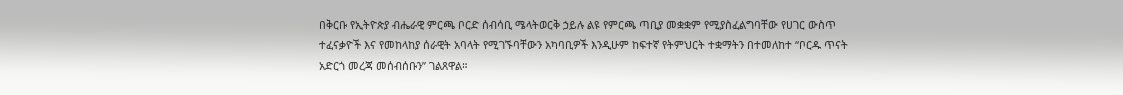በቅርቡ የኢትዮጵያ ብሔራዊ ምርጫ ቦርድ ሰብሳቢ ሜላትወርቅ ኃይሉ ልዩ የምርጫ ጣቢያ መቋቋም የሚያስፈልግባቸው የሀገር ውስጥ ተፈናቃዮች እና የመከላከያ ሰራዊት አባላት የሚገኙባቸውን አካባቢዎች እንዲሁም ከፍተኛ የትምህርት ተቋማትን በተመለከተ “ቦርዱ ጥናት አድርጎ መረጃ መሰብሰቡን” ገልጸዋል።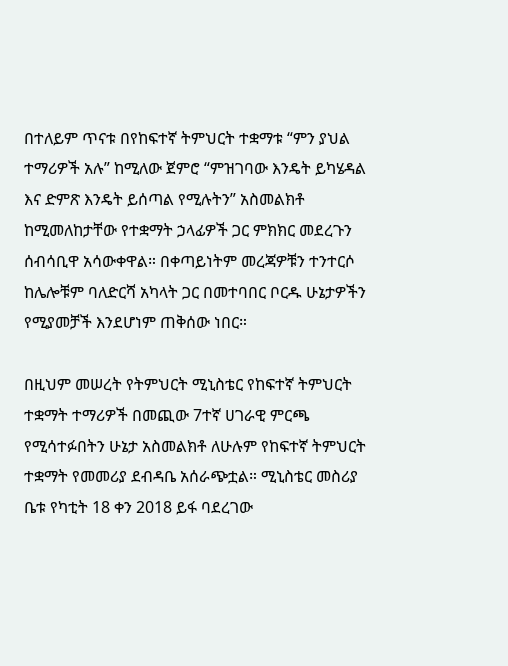በተለይም ጥናቱ በየከፍተኛ ትምህርት ተቋማቱ “ምን ያህል ተማሪዎች አሉ” ከሚለው ጀምሮ “ምዝገባው እንዴት ይካሄዳል እና ድምጽ እንዴት ይሰጣል የሚሉትን” አስመልክቶ ከሚመለከታቸው የተቋማት ኃላፊዎች ጋር ምክክር መደረጉን ሰብሳቢዋ አሳውቀዋል። በቀጣይነትም መረጃዎቹን ተንተርሶ ከሌሎቹም ባለድርሻ አካላት ጋር በመተባበር ቦርዱ ሁኔታዎችን የሚያመቻች እንደሆነም ጠቅሰው ነበር።

በዚህም መሠረት የትምህርት ሚኒስቴር የከፍተኛ ትምህርት ተቋማት ተማሪዎች በመጪው 7ተኛ ሀገራዊ ምርጫ የሚሳተፉበትን ሁኔታ አስመልክቶ ለሁሉም የከፍተኛ ትምህርት ተቋማት የመመሪያ ደብዳቤ አሰራጭቷል። ሚኒስቴር መስሪያ ቤቱ የካቲት 18 ቀን 2018 ይፋ ባደረገው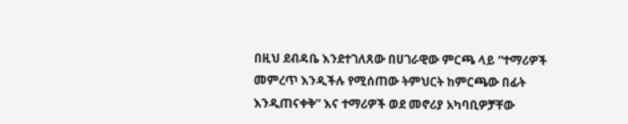በዚህ ደብዳቤ እንደተገለጸው በሀገራዊው ምርጫ ላይ “ተማሪዎች መምረጥ እንዲችሉ የሚሰጠው ትምህርት ከምርጫው በፊት እንዲጠናቀቅ” እና ተማሪዎች ወደ መኖሪያ አካባቢዎቻቸው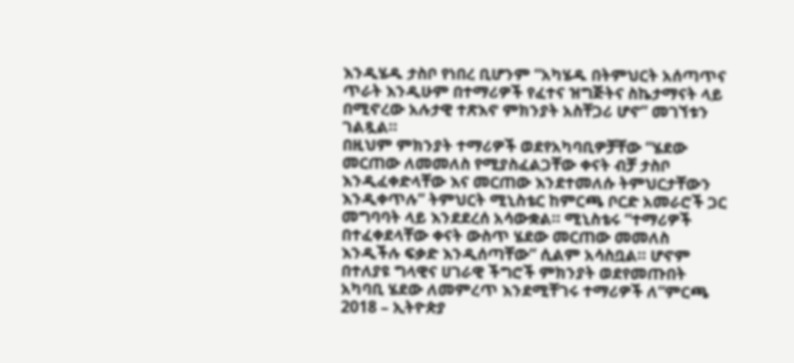እንዲሄዱ ታስቦ የነበረ ቢሆንም “አካሄዱ በትምህርት አሰጣጥና ጥራት እንዲሁም በተማሪዎች የፈተና ዝግጅትና ስኬታማናት ላይ በሚኖረው አሉታዊ ተጽእኖ ምክንያት አስቸጋሪ ሆኖ” መገኘቱን ገልጿል።
በዚህም ምክንያት ተማሪዎች ወደየአካባቢዎቻቸው “ሄደው መርጠው ለመመለስ የሚያስፈልጋቸው ቀናት ብቻ ታስቦ እንዲፈቀድላቸው እና መርጠው እንደተመለሱ ትምህርታቸውን እንዲቀጥሉ” ትምህርት ሚኒስቴር ከምርጫ ቦርድ አመራሮች ጋር መግባባት ላይ እንደደረሰ አሳውቋል። ሚኒስቴሩ “ተማሪዎች በተፈቀደላቸው ቀናት ውስጥ ሄደው መርጠው መመለስ እንዲችሉ ፍቃድ እንዲሰጣቸው” ሲልም አሳስቧል። ሆኖም በተለያዩ ግላዊና ሀገራዊ ችግሮች ምክንያት ወደየመጡበት አካባቢ ሄደው ለመምረጥ እንደሚቸገሩ ተማሪዎች ለ“ምርጫ 2018 – ኢትዮጵያ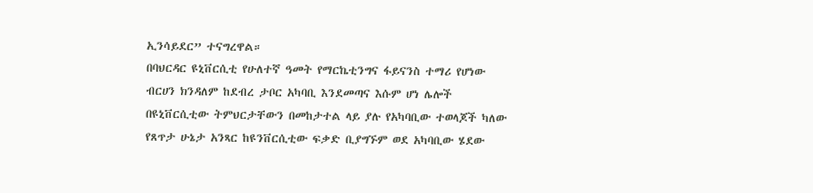ኢንሳይደር” ተናግረዋል።
በባህርዳር ዩኒቨርሲቲ የሁለተኛ ዓመት የማርኬቲንግና ፋይናንስ ተማሪ የሆነው ብርሀን ክንዳለም ከደብረ ታቦር አካባቢ እንደመጣና እሱም ሆነ ሌሎች በዩኒቨርሲቲው ትምህርታቸውን በመከታተል ላይ ያሉ የአካባቢው ተወላጆች ካለው የጸጥታ ሁኔታ አንጻር ከዩንቨርሲቲው ፍቃድ ቢያግኙም ወደ አካባቢው ሄደው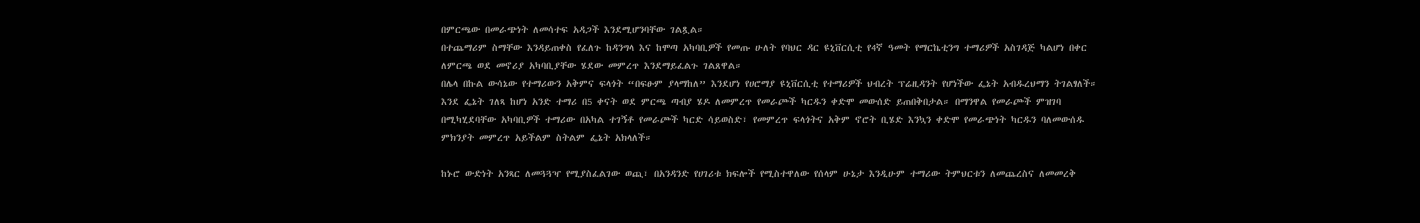በምርጫው በመራጭነት ለመሳተፍ አዳጋች እንደሚሆንባቸው ገልጿል።
በተጨማሪም ስማቸው እንዳይጠቀስ የፈለጉ ከዳንግላ እና ከሞጣ አካባቢዎች የመጡ ሁለት የባህር ዳር ዩኒቨርሲቲ የ4ኛ ዓመት የማርኬቲንግ ተማሪዎች አስገዳጅ ካልሆነ በቀር ለምርጫ ወደ መኖሪያ አካባቢያቸው ሄደው መምረጥ እንደማይፈልጉ ገልጸዋል።
በሌላ በኩል ውሳኔው የተማሪውን አቅምና ፍላጎት “በፍፁም ያላማከለ” እንደሆነ የሀሮማያ ዩኒቨርሲቲ የተማሪዎች ህብረት ፕሬዚዳንት የሆነችው ፌኔት አብዱረህማን ትገልፃለች።
እንደ ፌኔት ገለጻ ከሆነ አንድ ተማሪ በ5 ቀናት ወደ ምርጫ ጣብያ ሄዶ ለመምረጥ የመራጮች ካርዱን ቀድሞ መውሰድ ይጠበቅበታል። በማንዋል የመራጮች ምዝገባ በሚካሂደባቸው አካባቢዎች ተማሪው በአካል ተገኝቶ የመራጮች ካርድ ሳይወስድ፣ የመምረጥ ፍላጎትና አቅም ኖሮት ቢሄድ እንኳን ቀድሞ የመራጭነት ካርዱን ባለመውሰዱ ምክንያት መምረጥ አይችልም ስትልም ፌኔት አክላለች።

ከኑሮ ውድነት አንጻር ለመጓጓዣ የሚያስፈልገው ወጪ፣ በአንዳንድ የሀገሪቱ ክፍሎች የሚስተዋለው የሰላም ሁኔታ እንዲሁም ተማሪው ትምህርቱን ለመጨረስና ለመመረቅ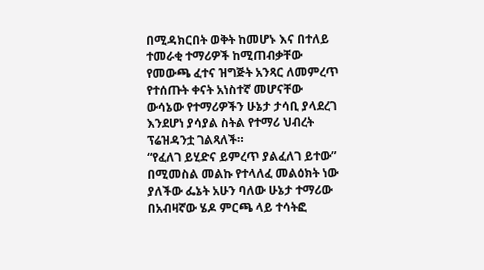በሚዳክርበት ወቅት ከመሆኑ እና በተለይ ተመራቂ ተማሪዎች ከሚጠብቃቸው የመውጫ ፈተና ዝግጅት አንጻር ለመምረጥ የተሰጡት ቀናት አነስተኛ መሆናቸው ውሳኔው የተማሪዎችን ሁኔታ ታሳቢ ያላደረገ እንደሆነ ያሳያል ስትል የተማሪ ህብረት ፕሬዝዳንቷ ገልጻለች።
“የፈለገ ይሂድና ይምረጥ ያልፈለገ ይተው” በሚመስል መልኩ የተላለፈ መልዕክት ነው ያለችው ፌኔት አሁን ባለው ሁኔታ ተማሪው በአብዛኛው ሄዶ ምርጫ ላይ ተሳትፎ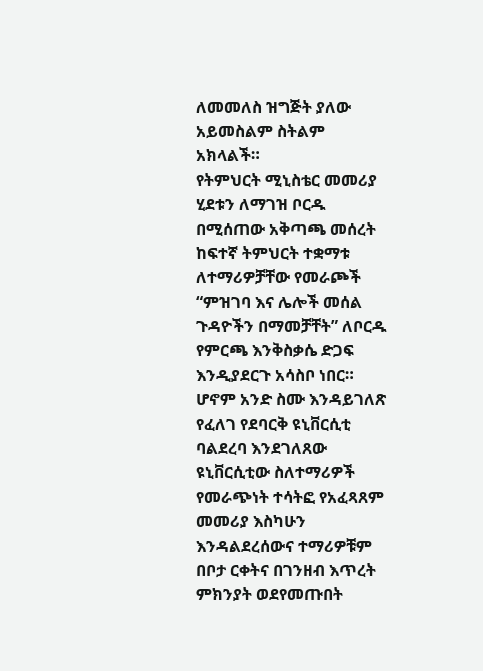ለመመለስ ዝግጅት ያለው አይመስልም ስትልም አክላልች።
የትምህርት ሚኒስቴር መመሪያ ሂደቱን ለማገዝ ቦርዱ በሚሰጠው አቅጣጫ መሰረት ከፍተኛ ትምህርት ተቋማቱ ለተማሪዎቻቸው የመራጮች “ምዝገባ እና ሌሎች መሰል ጉዳዮችን በማመቻቸት” ለቦርዱ የምርጫ እንቅስቃሴ ድጋፍ እንዲያደርጉ አሳስቦ ነበር።
ሆኖም አንድ ስሙ እንዳይገለጽ የፈለገ የደባርቅ ዩኒቨርሲቲ ባልደረባ እንደገለጸው ዩኒቨርሲቲው ስለተማሪዎች የመራጭነት ተሳትፎ የአፈጻጸም መመሪያ እስካሁን እንዳልደረሰውና ተማሪዎቹም በቦታ ርቀትና በገንዘብ እጥረት ምክንያት ወደየመጡበት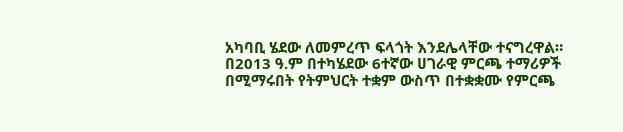አካባቢ ሄደው ለመምረጥ ፍላጎት እንደሌላቸው ተናግረዋል።
በ2013 ዓ.ም በተካሄደው 6ተኛው ሀገራዊ ምርጫ ተማሪዎች በሚማሩበት የትምህርት ተቋም ውስጥ በተቋቋሙ የምርጫ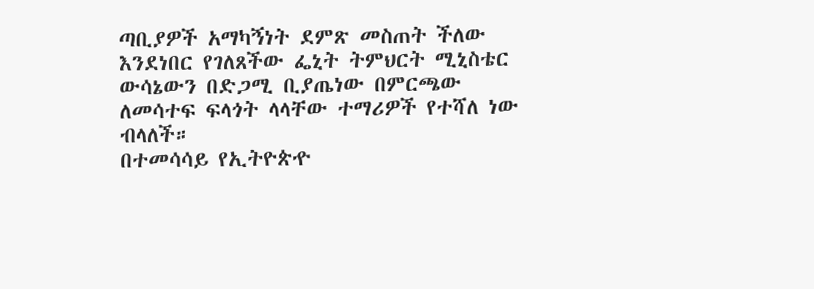ጣቢያዎች አማካኝነት ደምጽ መስጠት ችለው እንደነበር የገለጸችው ፌኒት ትምህርት ሚኒስቴር ውሳኔውን በድጋሚ ቢያጤነው በምርጫው ለመሳተፍ ፍላጎት ላላቸው ተማሪዎች የተሻለ ነው ብላለች።
በተመሳሳይ የኢትዮጵዯ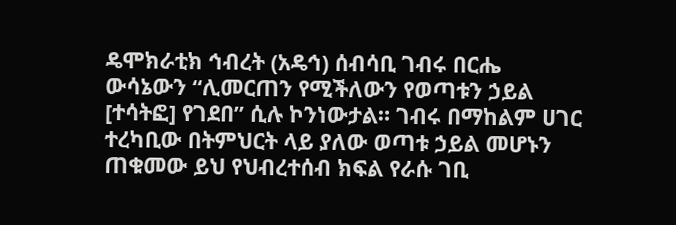ዴሞክራቲክ ኅብረት (አዴኅ) ሰብሳቢ ገብሩ በርሔ ውሳኔውን “ሊመርጠን የሚችለውን የወጣቱን ኃይል [ተሳትፎ] የገደበ” ሲሉ ኮንነውታል። ገብሩ በማከልም ሀገር ተረካቢው በትምህርት ላይ ያለው ወጣቱ ኃይል መሆኑን ጠቁመው ይህ የህብረተሰብ ክፍል የራሱ ገቢ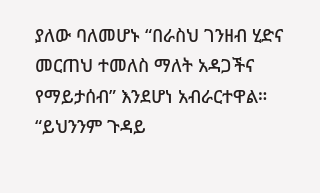ያለው ባለመሆኑ “በራስህ ገንዘብ ሂድና መርጠህ ተመለስ ማለት አዳጋችና የማይታሰብ” እንደሆነ አብራርተዋል። “ይህንንም ጉዳይ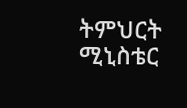ትምህርት ሚኒስቴር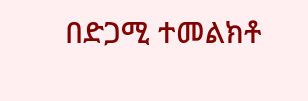በድጋሚ ተመልክቶ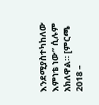እንደሚያስተካከለው እምነቴ ነው” ሲሉም አክለዋል። [ምርጫ 2018 –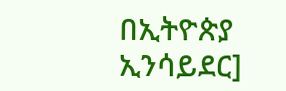በኢትዮጵያ ኢንሳይደር]